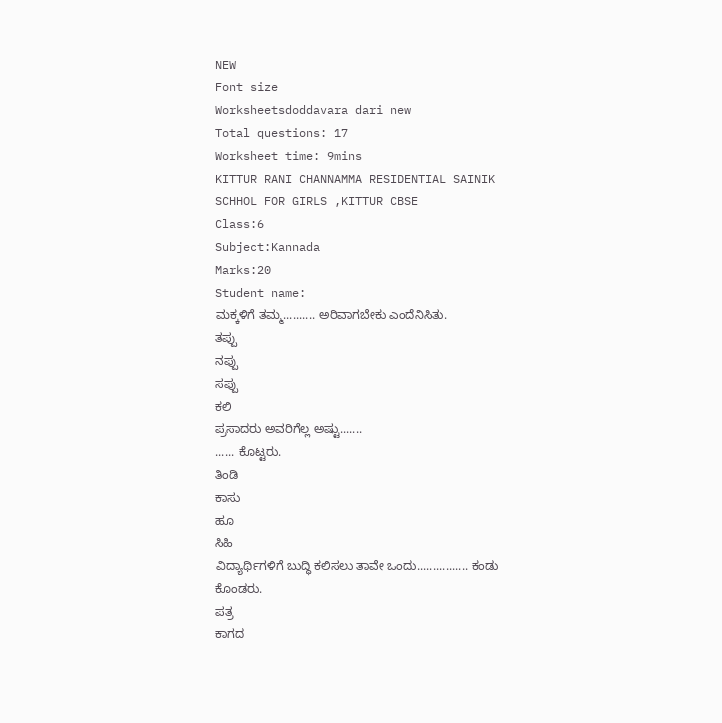NEW
Font size
Worksheetsdoddavara dari new
Total questions: 17
Worksheet time: 9mins
KITTUR RANI CHANNAMMA RESIDENTIAL SAINIK SCHHOL FOR GIRLS ,KITTUR CBSE
Class:6
Subject:Kannada
Marks:20
Student name:
ಮಕ್ಕಳಿಗೆ ತಮ್ಮ.......... ಅರಿವಾಗಬೇಕು ಎಂದೆನಿಸಿತು.
ತಪ್ಪು
ನಪ್ಪು
ಸಪ್ಪು
ಕಲಿ
ಪ್ರಸಾದರು ಅವರಿಗೆಲ್ಲ ಅಷ್ಟು.......
...... ಕೊಟ್ಟರು.
ತಿಂಡಿ
ಕಾಸು
ಹೂ
ಸಿಹಿ
ವಿದ್ಯಾರ್ಥಿಗಳಿಗೆ ಬುದ್ಧಿ ಕಲಿಸಲು ತಾವೇ ಒಂದು................ ಕಂಡು ಕೊಂಡರು.
ಪತ್ರ
ಕಾಗದ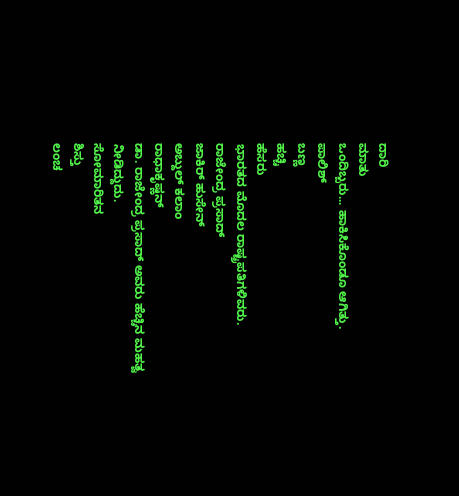ದಾರಿ
ಮಾತು
ಒಂದಿಬ್ಬರು... ಹಾಕಿಸಿಕೊಂಡೂ ಆಗಿತ್ತು.
ಪಾಲಿಶ್
ಬಣ್ಣ
ಹಚ್ಚಿ
ಹೆಸರು
ಭಾರತದ ಮೊದಲ ರಾಷ್ಟ್ರಪತಿಗಳಿವರು.
ರಾಜೇಂದ್ರ ಪ್ರಸಾದ್
ಜಾಕಿರ್ ಹುಸೇನ್
ಅಬ್ದುಲ್ ಕಲಾಂ
ರಾಧಾಕೃಷ್ಣನ್
ಡಾ. ರಾಜೇಂದ್ರ ಪ್ರಸಾದ್ ಅವರು ಹೆಚ್ಚಿನ ಮಹತ್ವ ನೀಡಿದ್ದುದು.
ಸೋಮಾರಿತನ
ಶಿಸ್ತು
ಲಂಚ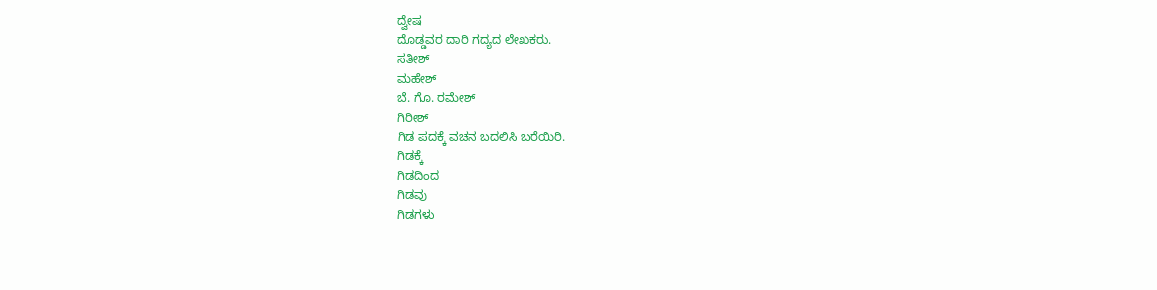ದ್ವೇಷ
ದೊಡ್ಡವರ ದಾರಿ ಗದ್ಯದ ಲೇಖಕರು.
ಸತೀಶ್
ಮಹೇಶ್
ಬೆ. ಗೊ. ರಮೇಶ್
ಗಿರೀಶ್
ಗಿಡ ಪದಕ್ಕೆ ವಚನ ಬದಲಿಸಿ ಬರೆಯಿರಿ.
ಗಿಡಕ್ಕೆ
ಗಿಡದಿಂದ
ಗಿಡವು
ಗಿಡಗಳು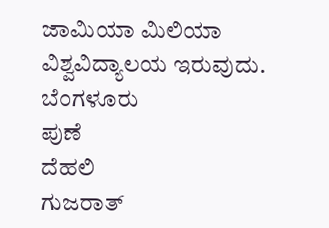ಜಾಮಿಯಾ ಮಿಲಿಯಾ ವಿಶ್ವವಿದ್ಯಾಲಯ ಇರುವುದು.
ಬೆಂಗಳೂರು
ಪುಣೆ
ದೆಹಲಿ
ಗುಜರಾತ್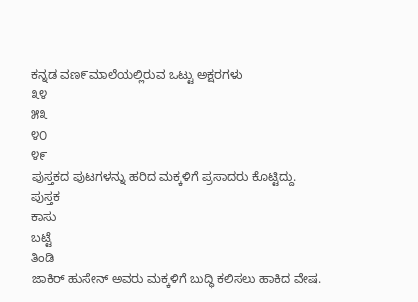ಕನ್ನಡ ವಣ೯ಮಾಲೆಯಲ್ಲಿರುವ ಒಟ್ಟು ಅಕ್ಷರಗಳು
೩೪
೫೩
೪೦
೪೯
ಪುಸ್ತಕದ ಪುಟಗಳನ್ನು ಹರಿದ ಮಕ್ಕಳಿಗೆ ಪ್ರಸಾದರು ಕೊಟ್ಟಿದ್ದು.
ಪುಸ್ತಕ
ಕಾಸು
ಬಟ್ಟೆ
ತಿಂಡಿ
ಜಾಕಿರ್ ಹುಸೇನ್ ಅವರು ಮಕ್ಕಳಿಗೆ ಬುದ್ಧಿ ಕಲಿಸಲು ಹಾಕಿದ ವೇಷ.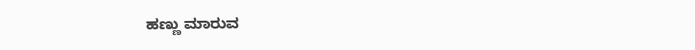ಹಣ್ಣು ಮಾರುವ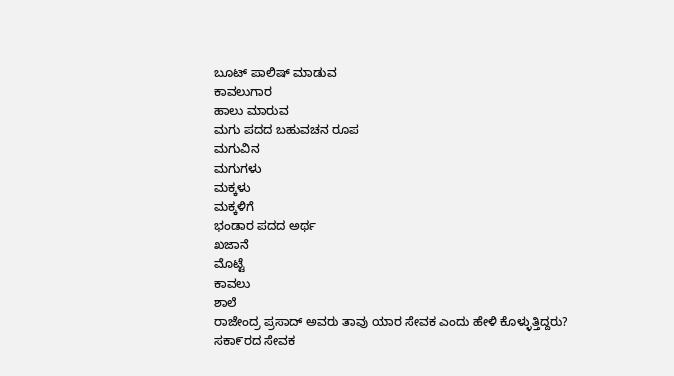ಬೂಟ್ ಪಾಲಿಷ್ ಮಾಡುವ
ಕಾವಲುಗಾರ
ಹಾಲು ಮಾರುವ
ಮಗು ಪದದ ಬಹುವಚನ ರೂಪ
ಮಗುವಿನ
ಮಗುಗಳು
ಮಕ್ಕಳು
ಮಕ್ಕಳಿಗೆ
ಭಂಡಾರ ಪದದ ಅರ್ಥ
ಖಜಾನೆ
ಮೊಟ್ಟೆ
ಕಾವಲು
ಶಾಲೆ
ರಾಜೇಂದ್ರ ಪ್ರಸಾದ್ ಅವರು ತಾವು ಯಾರ ಸೇವಕ ಎಂದು ಹೇಳಿ ಕೊಳ್ಳುತ್ತಿದ್ದರು?
ಸಕಾ೯ರದ ಸೇವಕ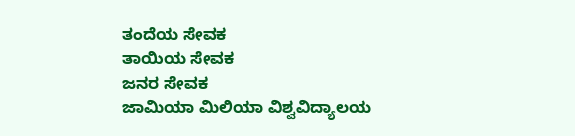ತಂದೆಯ ಸೇವಕ
ತಾಯಿಯ ಸೇವಕ
ಜನರ ಸೇವಕ
ಜಾಮಿಯಾ ಮಿಲಿಯಾ ವಿಶ್ವವಿದ್ಯಾಲಯ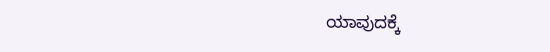ಯಾವುದಕ್ಕೆ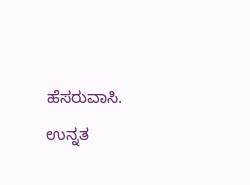ಹೆಸರುವಾಸಿ.
ಉನ್ನತ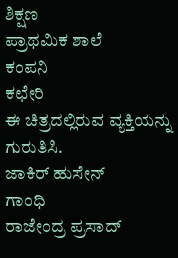ಶಿಕ್ಷಣ
ಪ್ರಾಥಮಿಕ ಶಾಲೆ
ಕಂಪನಿ
ಕಛೇರಿ
ಈ ಚಿತ್ರದಲ್ಲಿರುವ ವ್ಯಕ್ತಿಯನ್ನು ಗುರುತಿಸಿ.
ಜಾಕಿರ್ ಹುಸೇನ್
ಗಾಂಧಿ
ರಾಜೇಂದ್ರ ಪ್ರಸಾದ್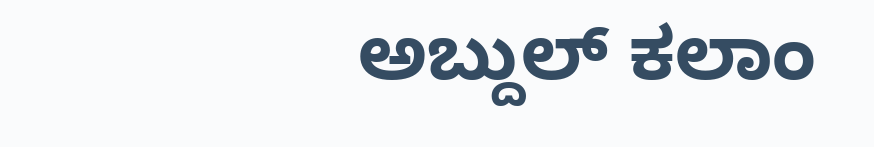ಅಬ್ದುಲ್ ಕಲಾಂ